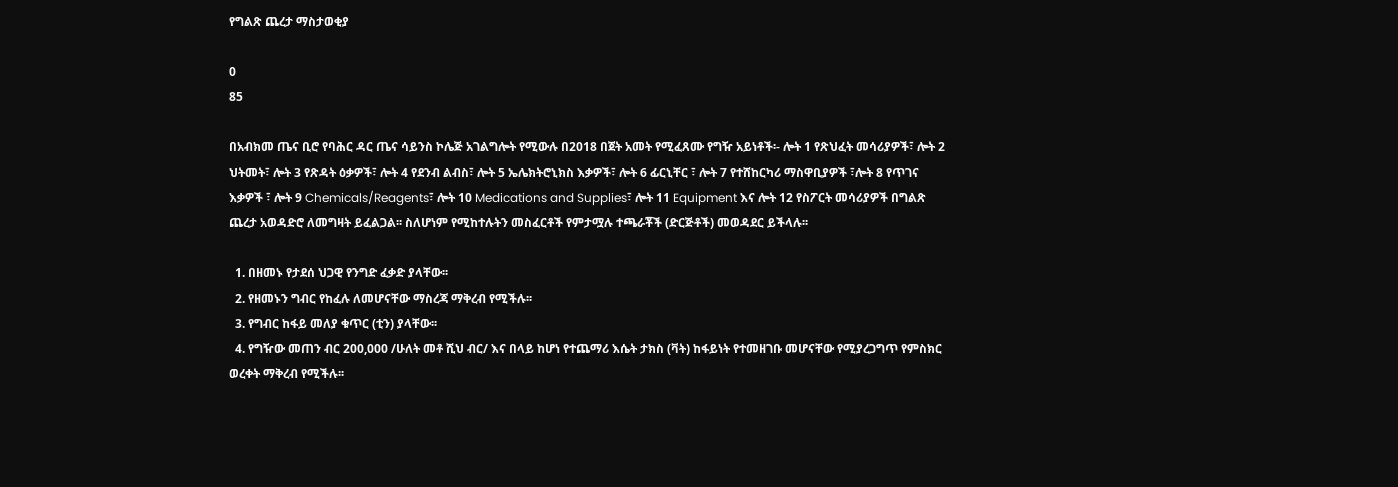የግልጽ ጨረታ ማስታወቂያ

0
85

በአብክመ ጤና ቢሮ የባሕር ዳር ጤና ሳይንስ ኮሌጅ አገልግሎት የሚውሉ በ2018 በጀት አመት የሚፈጸሙ የግዥ አይነቶች፡- ሎት 1 የጽህፈት መሳሪያዎች፣ ሎት 2 ህትመት፣ ሎት 3 የጽዳት ዕቃዎች፣ ሎት 4 የደንብ ልብስ፣ ሎት 5 ኤሌክትሮኒክስ እቃዎች፣ ሎት 6 ፊርኒቸር ፣ ሎት 7 የተሸከርካሪ ማስዋቢያዎች ፣ሎት 8 የጥገና እቃዎች ፣ ሎት 9 Chemicals/Reagents፣ ሎት 10 Medications and Supplies፣ ሎት 11 Equipment እና ሎት 12 የስፖርት መሳሪያዎች በግልጽ ጨረታ አወዳድሮ ለመግዛት ይፈልጋል፡፡ ስለሆነም የሚከተሉትን መስፈርቶች የምታሟሉ ተጫራቾች (ድርጅቶች) መወዳደር ይችላሉ፡፡

  1. በዘመኑ የታደሰ ህጋዊ የንግድ ፈቃድ ያላቸው፡፡
  2. የዘመኑን ግብር የከፈሉ ለመሆናቸው ማስረጃ ማቅረብ የሚችሉ፡፡
  3. የግብር ከፋይ መለያ ቁጥር (ቲን) ያላቸው፡፡
  4. የግዥው መጠን ብር 200,000 /ሁለት መቶ ሺህ ብር/ እና በላይ ከሆነ የተጨማሪ እሴት ታክስ (ቫት) ከፋይነት የተመዘገቡ መሆናቸው የሚያረጋግጥ የምስክር ወረቀት ማቅረብ የሚችሉ፡፡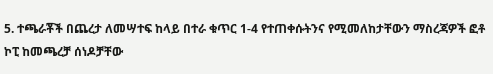5. ተጫራቾች በጨረታ ለመሣተፍ ከላይ በተራ ቁጥር 1-4 የተጠቀሱትንና የሚመለከታቸውን ማስረጃዎች ፎቶ ኮፒ ከመጫረቻ ሰነዶቻቸው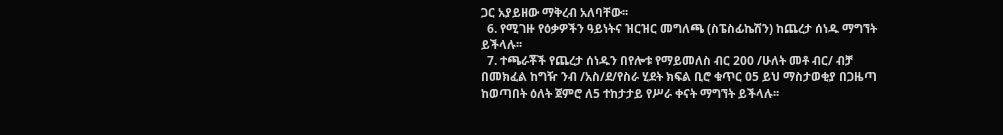ጋር አያይዘው ማቅረብ አለባቸው፡፡
  6. የሚገዙ የዕቃዎችን ዓይነትና ዝርዝር መግለጫ (ስፔስፊኬሽን) ከጨረታ ሰነዱ ማግኘት ይችላሉ፡፡
  7. ተጫራቾች የጨረታ ሰነዱን በየሎቱ የማይመለስ ብር 200 /ሁለት መቶ ብር/ ብቻ በመክፈል ከግዥ ንብ /አስ/ደ/የስራ ሂደት ክፍል ቢሮ ቁጥር 05 ይህ ማስታወቂያ በጋዜጣ ከወጣበት ዕለት ጀምሮ ለ5 ተከታታይ የሥራ ቀናት ማግኘት ይችላሉ፡፡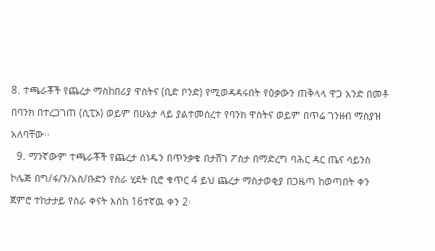8. ተጫራቾች የጨረታ ማስከበሪያ ዋስትና (ቢድ ቦንድ) የሚወዳዳሩበት የዕቃውን ጠቅላላ ዋጋ አንድ በመቶ በባንክ በተረጋገጠ (ሲፒኦ) ወይም በሁኔታ ላይ ያልተመሰረተ የባንክ ዋስትና ወይም በጥሬ ገንዘብ ማስያዝ አለባቸው፡፡
  9. ማንኛውም ተጫራቾች የጨረታ ሰነዱን በጥንቃቄ በታሸገ ፖስታ በማድረግ ባሕር ዳር ጤና ሳይንስ ኮሌጅ በግ/ፋ/ን/አስ/ቡድን የስራ ሂደት ቢሮ ቁጥር 4 ይህ ጨረታ ማስታወቂያ በጋዜጣ ከወጣበት ቀን ጀምሮ ተከታታይ የስራ ቀናት እስከ 16ተኛዉ ቀን 2፡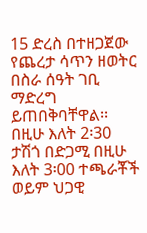15 ድረስ በተዘጋጀው የጨረታ ሳጥን ዘወትር በስራ ሰዓት ገቢ ማድረግ ይጠበቅባቸዋል፡፡ በዚሁ እለት 2፡30 ታሽጎ በድጋሚ በዚሁ እለት 3፡00 ተጫራቾች ወይም ህጋዊ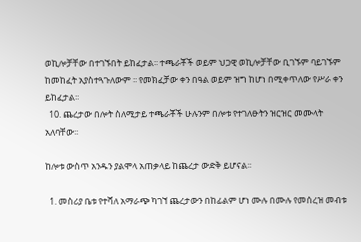ወኪሎቻቸው በተገኙበት ይከፈታል፡፡ ተጫራቾች ወይም ህጋዊ ወኪሎቻቸው ቢገኙም ባይገኙም ከመከፈት አያስተጓጉለውም ፡፡ የመክፈቻው ቀን በዓል ወይም ዝግ ከሆነ በሚቀጥለው የሥራ ቀን ይከፈታል፡፡
  10. ጨረታው በሎት ስለሚታይ ተጫራቾች ሁሉንም በሎቱ የተገለፁትን ዝርዝር መሙላት አለባቸው፡፡

ከሎቱ ውስጥ አንዱን ያልሞላ አጠቃላይ ከጨረታ ውድቅ ይሆናል፡፡

  1. መስሪያ ቤቱ የተሻለ አማራጭ ካገኘ ጨረታውን በከፊልም ሆነ ሙሉ በሙሉ የመሰረዝ መብቱ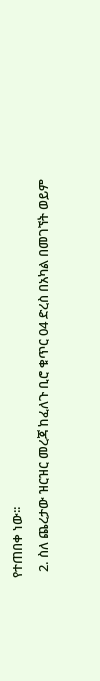የተጠበቀ ነው፡፡
  2. ስለ ጨረታው ዝርዝር መረጃ ከፈለጉ ቢሮ ቁጥር 04 ድረስ በአካል በመገኘት ወይም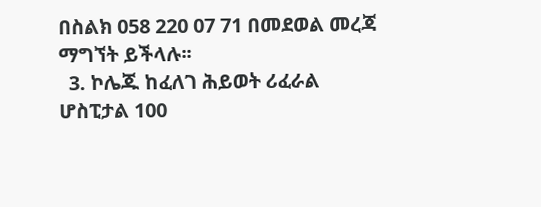በስልክ 058 220 07 71 በመደወል መረጃ ማግኘት ይችላሉ፡፡
  3. ኮሌጁ ከፈለገ ሕይወት ሪፈራል ሆስፒታል 100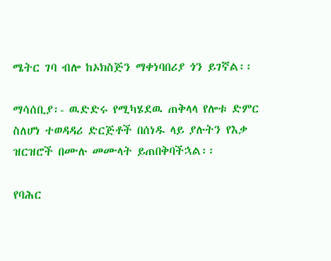ሜትር ገባ ብሎ ከኦክስጅን ማቀነባበሪያ ጎን ይገኛል፡፡

ማሳሰቢያ፡- ዉድድሩ የሚካሄደዉ ጠቅላላ የሎቱ ድምር ስለሆነ ተወዳዳሪ ድርጅቶች በሰነዱ ላይ ያሉትን የእቃ ዝርዝሮች በሙሉ መሙላት ይጠበቅባችኋል፡፡

የባሕር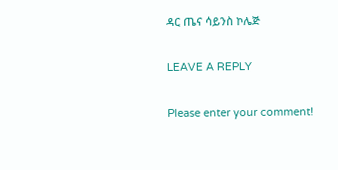ዳር ጤና ሳይንስ ኮሌጅ

LEAVE A REPLY

Please enter your comment!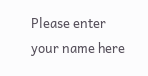Please enter your name here